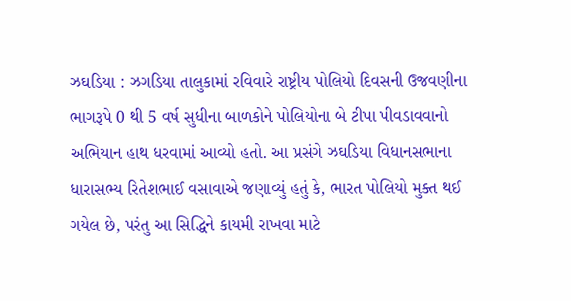ઝઘડિયા : ઝગડિયા તાલુકામાં રવિવારે રાષ્ટ્રીય પોલિયો દિવસની ઉજવણીના ભાગરૂપે 0 થી 5 વર્ષ સુધીના બાળકોને પોલિયોના બે ટીપા પીવડાવવાનો અભિયાન હાથ ધરવામાં આવ્યો હતો. આ પ્રસંગે ઝઘડિયા વિધાનસભાના ધારાસભ્ય રિતેશભાઈ વસાવાએ જણાવ્યું હતું કે, ભારત પોલિયો મુક્ત થઈ ગયેલ છે, પરંતુ આ સિદ્ધિને કાયમી રાખવા માટે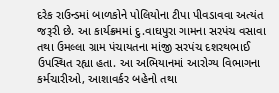દરેક રાઉન્ડમાં બાળકોને પોલિયોના ટીપા પીવડાવવા અત્યંત જરૂરી છે. આ કાર્યક્રમમાં દુ.વાઘપુરા ગામના સરપંચ વસાવા તથા ઉમલ્લા ગ્રામ પંચાયતના માંજી સરપંચ દશરથભાઈ ઉપસ્થિત રહ્યા હતા. આ અભિયાનમાં આરોગ્ય વિભાગના કર્મચારીઓ, આશાવર્કર બહેનો તથા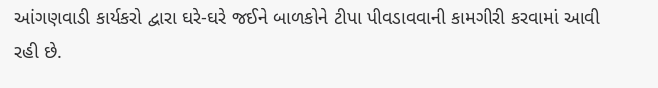આંગણવાડી કાર્યકરો દ્વારા ઘરે-ઘરે જઈને બાળકોને ટીપા પીવડાવવાની કામગીરી કરવામાં આવી રહી છે.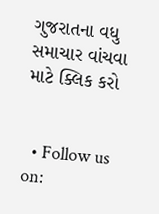ગુજરાતના વધુ સમાચાર વાંચવા માટે ક્લિક કરો


  • Follow us on: